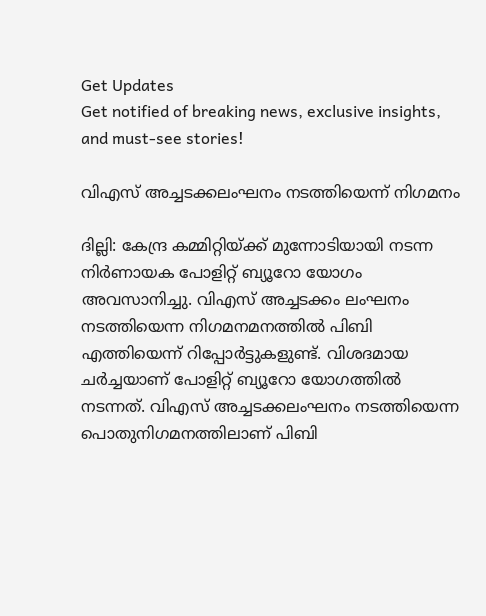Get Updates
Get notified of breaking news, exclusive insights, and must-see stories!

വിഎസ്‌ അച്ചടക്കലംഘനം നടത്തിയെന്ന് നിഗമനം

ദില്ലി: കേന്ദ്ര കമ്മിറ്റിയ്‌ക്ക്‌ മുന്നോടിയായി നടന്ന നിര്‍ണായക പോളിറ്റ്‌ ബ്യൂറോ യോഗം അവസാനിച്ചു. വിഎസ്‌ അച്ചടക്കം ലംഘനം നടത്തിയെന്ന നിഗമനമനത്തില്‍ പിബി എത്തിയെന്ന്‌ റിപ്പോര്‍ട്ടുകളുണ്ട്‌. വിശദമായ ചര്‍ച്ചയാണ് പോളിറ്റ് ബ്യൂറോ യോഗത്തില്‍ നടന്നത്. വിഎസ് അച്ചടക്കലംഘനം നടത്തിയെന്ന പൊതുനിഗമനത്തിലാണ് പിബി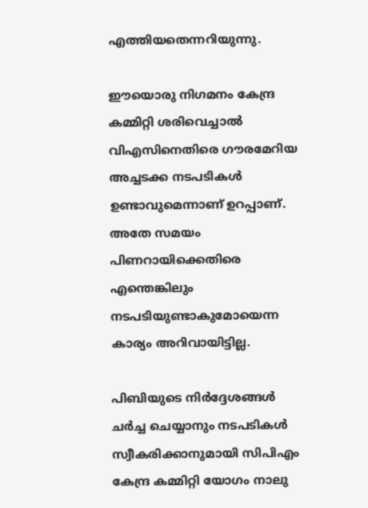എത്തിയതെന്നറിയുന്നു.

ഈയൊരു നിഗമനം കേന്ദ്ര കമ്മിറ്റി ശരിവെച്ചാല്‍ വിഎസിനെതിരെ ഗൗരമേറിയ അച്ചടക്ക നടപടികള്‍ ഉണ്ടാവുമെന്നാണ്‌ ഉറപ്പാണ്‌. അതേ സമയം പിണറായിക്കെതിരെ എന്തെങ്കിലും നടപടിയുണ്ടാകുമോയെന്ന കാര്യം അറിവായിട്ടില്ല.

പിബിയുടെ നിര്‍ദ്ദേശങ്ങള്‍ ചര്‍ച്ച ചെയ്യാനും നടപടികള്‍ സ്വീകരിക്കാനുമായി സിപിഎം കേന്ദ്ര കമ്മിറ്റി യോഗം നാലു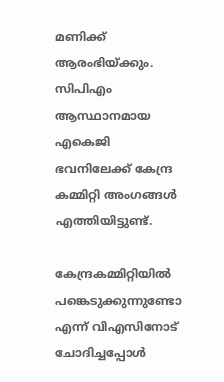മണിക്ക്‌ ആരംഭിയ്‌ക്കും. സിപിഎം ആസ്ഥാനമായ എകെജി ഭവനിലേക്ക്‌ കേന്ദ്ര കമ്മിറ്റി അംഗങ്ങള്‍ എത്തിയിട്ടുണ്ട്‌.

കേന്ദ്രകമ്മിറ്റിയില്‍ പങ്കെടുക്കുന്നുണ്ടോ എന്ന്‌ വിഎസിനോട്‌ ചോദിച്ചപ്പോള്‍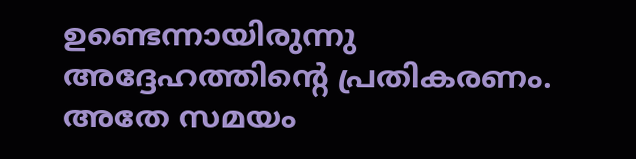ഉണ്ടെന്നായിരുന്നു അദ്ദേഹത്തിന്റെ പ്രതികരണം. അതേ സമയം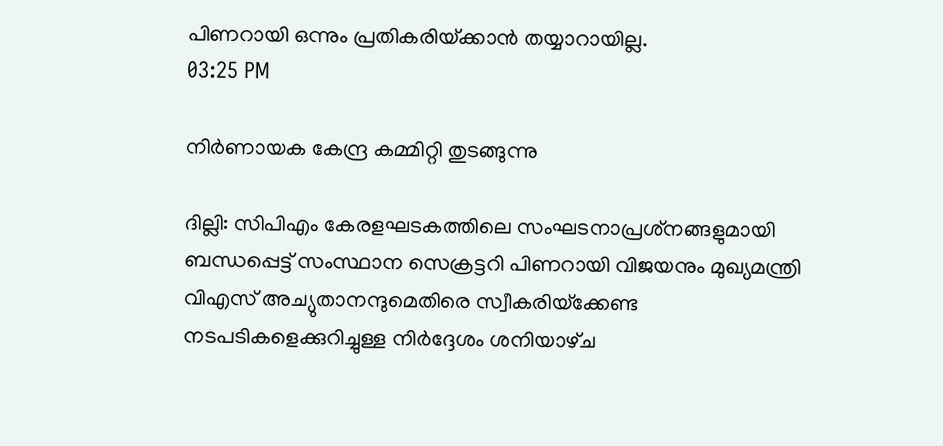പിണറായി ഒന്നും പ്രതികരിയ്‌ക്കാന്‍ തയ്യാറായില്ല.
03:25 PM

നിര്‍ണായക കേന്ദ്ര കമ്മിറ്റി തുടങ്ങുന്നു

ദില്ലി: സിപിഎം കേരളഘടകത്തിലെ സംഘടനാപ്രശ്‌നങ്ങളുമായി ബന്ധപ്പെട്ട്‌ സംസ്ഥാന സെക്രട്ടറി പിണറായി വിജയനും മുഖ്യമന്ത്രി വിഎസ്‌ അച്യുതാനന്ദുമെതിരെ സ്വീകരിയ്‌ക്കേണ്ട നടപടികളെക്കുറിച്ചുള്ള നിര്‍ദ്ദേശം ശനിയാഴ്‌ച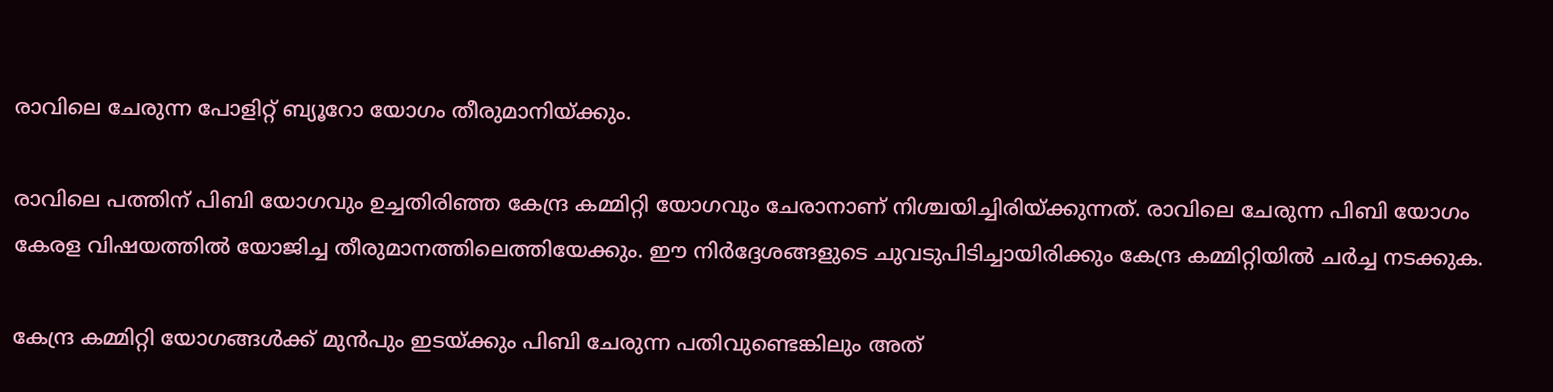രാവിലെ ചേരുന്ന പോളിറ്റ്‌ ബ്യൂറോ യോഗം തീരുമാനിയ്‌ക്കും.

രാവിലെ പത്തിന്‌ പിബി യോഗവും ഉച്ചതിരിഞ്ഞ കേന്ദ്ര കമ്മിറ്റി യോഗവും ചേരാനാണ്‌ നിശ്ചയിച്ചിരിയ്‌ക്കുന്നത്‌. രാവിലെ ചേരുന്ന പിബി യോഗം കേരള വിഷയത്തില്‍ യോജിച്ച തീരുമാനത്തിലെത്തിയേക്കും. ഈ നിര്‍ദ്ദേശങ്ങളുടെ ചുവടുപിടിച്ചായിരിക്കും കേന്ദ്ര കമ്മിറ്റിയില്‍ ചര്‍ച്ച നടക്കുക.

കേന്ദ്ര കമ്മിറ്റി യോഗങ്ങള്‍ക്ക്‌ മുന്‍പും ഇടയ്‌ക്കും പിബി ചേരുന്ന പതിവുണ്ടെങ്കിലും അത്‌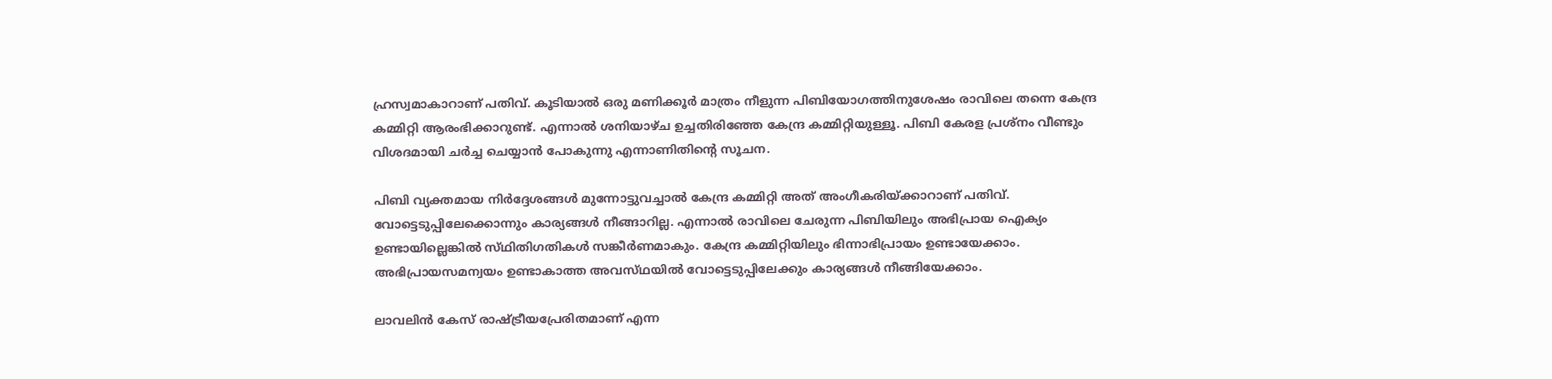ഹ്രസ്വമാകാറാണ്‌ പതിവ്‌. കൂടിയാല്‍ ഒരു മണിക്കൂര്‍ മാത്രം നീളുന്ന പിബിയോഗത്തിനുശേഷം രാവിലെ തന്നെ കേന്ദ്ര കമ്മിറ്റി ആരംഭിക്കാറുണ്ട്‌. എന്നാല്‍ ശനിയാഴ്‌ച ഉച്ചതിരിഞ്ഞേ കേന്ദ്ര കമ്മിറ്റിയുള്ളൂ. പിബി കേരള പ്രശ്‌നം വീണ്ടും വിശദമായി ചര്‍ച്ച ചെയ്യാന്‍ പോകുന്നു എന്നാണിതിന്റെ സൂചന.

പിബി വ്യക്തമായ നിര്‍ദ്ദേശങ്ങള്‍ മുന്നോട്ടുവച്ചാല്‍ കേന്ദ്ര കമ്മിറ്റി അത്‌ അംഗീകരിയ്‌ക്കാറാണ്‌ പതിവ്‌. വോട്ടെടുപ്പിലേക്കൊന്നും കാര്യങ്ങള്‍ നീങ്ങാറില്ല. എന്നാല്‍ രാവിലെ ചേരുന്ന പിബിയിലും അഭിപ്രായ ഐക്യം ഉണ്ടായില്ലെങ്കില്‍ സ്‌ഥിതിഗതികള്‍ സങ്കീര്‍ണമാകും. കേന്ദ്ര കമ്മിറ്റിയിലും ഭിന്നാഭിപ്രായം ഉണ്ടായേക്കാം. അഭിപ്രായസമന്വയം ഉണ്ടാകാത്ത അവസ്‌ഥയില്‍ വോട്ടെടുപ്പിലേക്കും കാര്യങ്ങള്‍ നീങ്ങിയേക്കാം.

ലാവലിന്‍ കേസ്‌ രാഷ്ട്രീയപ്രേരിതമാണ്‌ എന്ന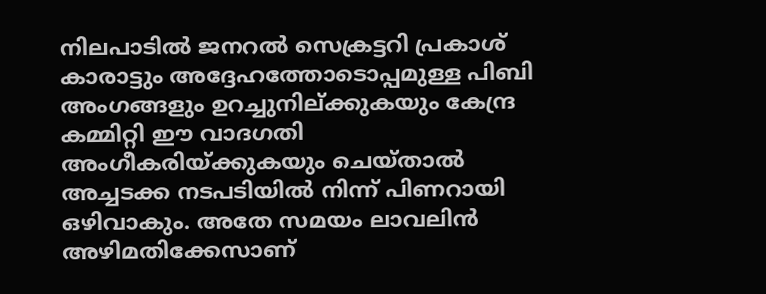നിലപാടില്‍ ജനറല്‍ സെക്രട്ടറി പ്രകാശ്‌ കാരാട്ടും അദ്ദേഹത്തോടൊപ്പമുള്ള പിബി അംഗങ്ങളും ഉറച്ചുനില്‌ക്കുകയും കേന്ദ്ര കമ്മിറ്റി ഈ വാദഗതി അംഗീകരിയ്‌ക്കുകയും ചെയ്‌താല്‍ അച്ചടക്ക നടപടിയില്‍ നിന്ന്‌ പിണറായി ഒഴിവാകും. അതേ സമയം ലാവലിന്‍ അഴിമതിക്കേസാണ്‌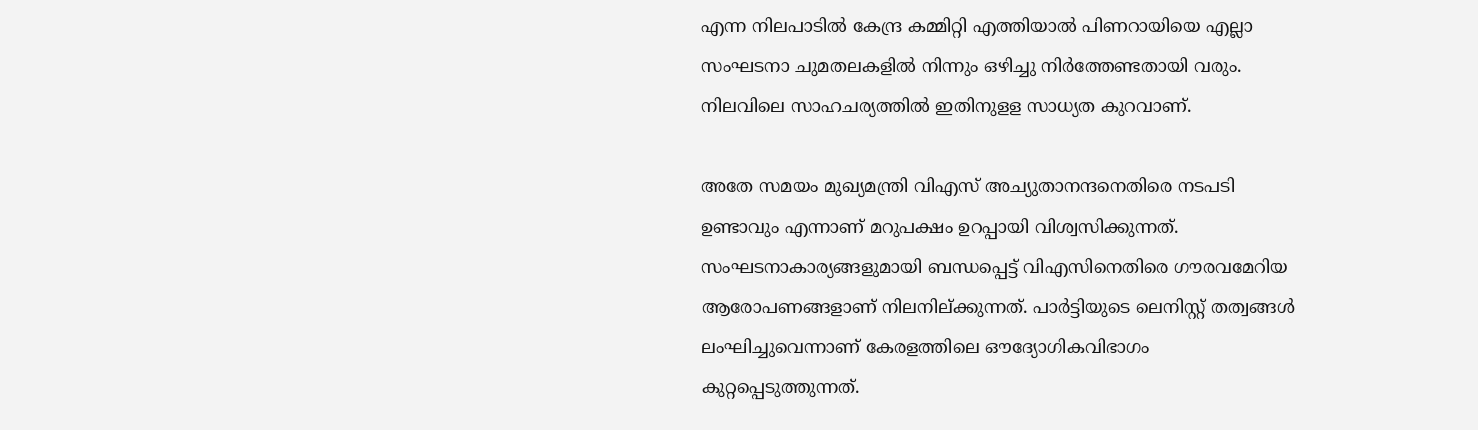എന്ന നിലപാടില്‍ കേന്ദ്ര കമ്മിറ്റി എത്തിയാല്‍ പിണറായിയെ എല്ലാ സംഘടനാ ചുമതലകളില്‍ നിന്നും ഒഴിച്ചു നിര്‍ത്തേണ്ടതായി വരും. നിലവിലെ സാഹചര്യത്തില്‍ ഇതിനുളള സാധ്യത കുറവാണ്‌.

അതേ സമയം മുഖ്യമന്ത്രി വിഎസ്‌ അച്യുതാനന്ദനെതിരെ നടപടി ഉണ്ടാവും എന്നാണ്‌ മറുപക്ഷം ഉറപ്പായി വിശ്വസിക്കുന്നത്‌. സംഘടനാകാര്യങ്ങളുമായി ബന്ധപ്പെട്ട്‌ വിഎസിനെതിരെ ഗൗരവമേറിയ ആരോപണങ്ങളാണ്‌ നിലനില്‌ക്കുന്നത്‌. പാര്‍ട്ടിയുടെ ലെനിസ്റ്റ്‌ തത്വങ്ങള്‍ ലംഘിച്ചുവെന്നാണ്‌ കേരളത്തിലെ ഔദ്യോഗികവിഭാഗം കുറ്റപ്പെടുത്തുന്നത്‌.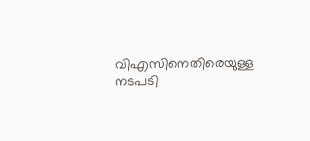വിഎസിനെതിരെയുള്ള നടപടി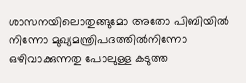ശാസനയിലൊതുങ്ങുമോ അതോ പിബിയില്‍ നിന്നോ മുഖ്യമന്ത്രിപദത്തില്‍നിന്നോ ഒഴിവാക്കുന്നതു പോലുള്ള കടുത്ത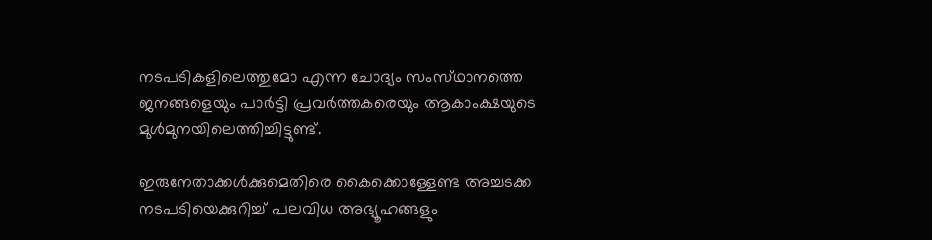നടപടികളിലെത്തുമോ എന്ന ചോദ്യം സംസ്‌ഥാനത്തെ ജനങ്ങളെയും പാര്‍ട്ടി പ്രവര്‍ത്തകരെയും ആകാംക്ഷയുടെ മുള്‍മുനയിലെത്തിച്ചിട്ടുണ്ട്‌.

ഇരുനേതാക്കള്‍ക്കുമെതിരെ കൈക്കൊള്ളേണ്ട അച്ചടക്ക നടപടിയെക്കുറിച്ച്‌ പലവിധ അഭ്യൂഹങ്ങളും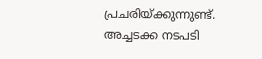പ്രചരിയ്‌ക്കുന്നുണ്ട്‌. അച്ചടക്ക നടപടി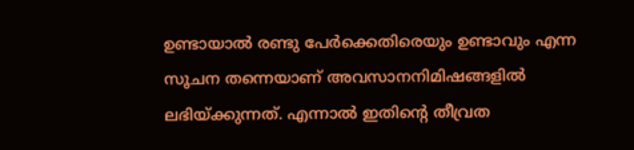ഉണ്ടായാല്‍ രണ്ടു പേര്‍ക്കെതിരെയും ഉണ്ടാവും എന്ന സൂചന തന്നെയാണ്‌ അവസാനനിമിഷങ്ങളില്‍ ലഭിയ്‌ക്കുന്നത്‌. എന്നാല്‍ ഇതിന്റെ തീവ്രത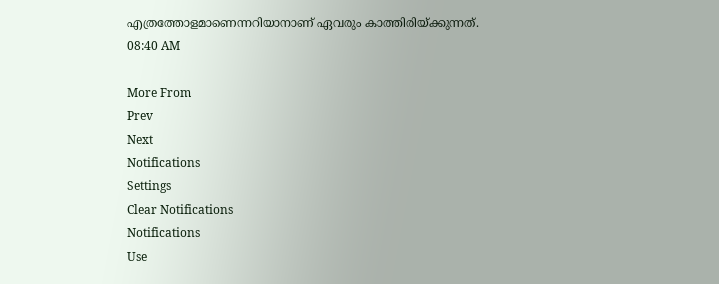എത്രത്തോളമാണെന്നറിയാനാണ്‌ ഏവരും കാത്തിരിയ്‌ക്കുന്നത്‌.
08:40 AM

More From
Prev
Next
Notifications
Settings
Clear Notifications
Notifications
Use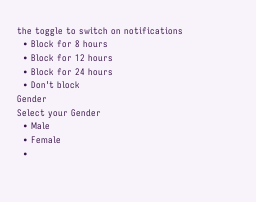the toggle to switch on notifications
  • Block for 8 hours
  • Block for 12 hours
  • Block for 24 hours
  • Don't block
Gender
Select your Gender
  • Male
  • Female
  •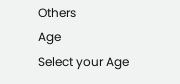Others
Age
Select your Age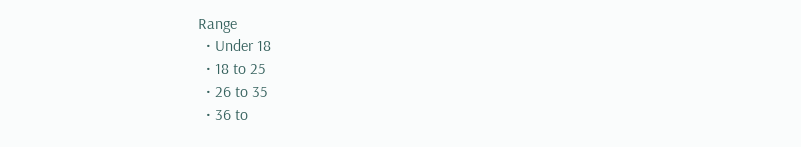Range
  • Under 18
  • 18 to 25
  • 26 to 35
  • 36 to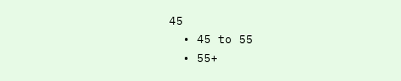45
  • 45 to 55
  • 55+